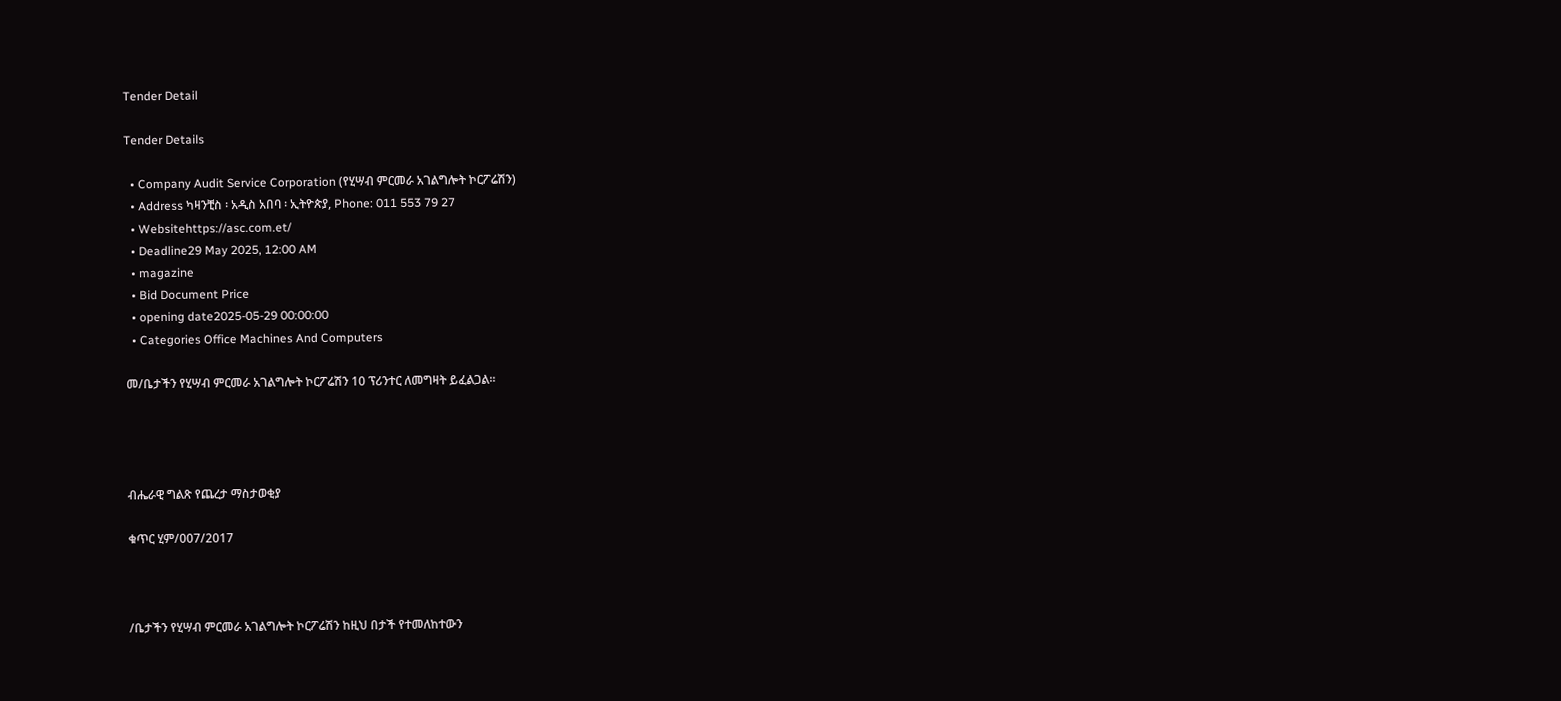Tender Detail

Tender Details

  • Company Audit Service Corporation (የሂሣብ ምርመራ አገልግሎት ኮርፖሬሽን)
  • Address ካዛንቺስ ፡ አዲስ አበባ ፡ ኢትዮጵያ, Phone: 011 553 79 27
  • Websitehttps://asc.com.et/
  • Deadline29 May 2025, 12:00 AM
  • magazine
  • Bid Document Price
  • opening date2025-05-29 00:00:00
  • Categories Office Machines And Computers

መ/ቤታችን የሂሣብ ምርመራ አገልግሎት ኮርፖሬሽን 10 ፕሪንተር ለመግዛት ይፈልጋል፡፡




ብሔራዊ ግልጽ የጨረታ ማስታወቂያ

ቁጥር ሂም/007/2017



/ቤታችን የሂሣብ ምርመራ አገልግሎት ኮርፖሬሽን ከዚህ በታች የተመለከተውን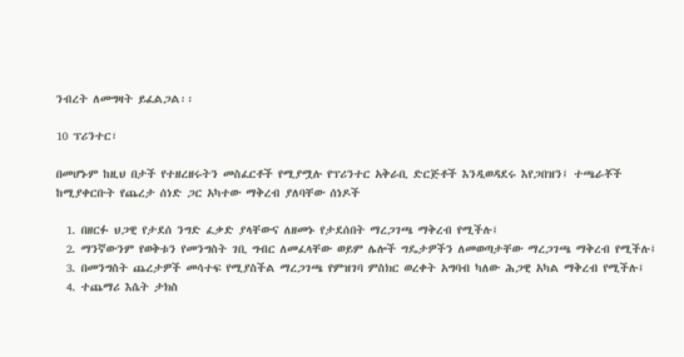ንብረት ለመግዛት ይፈልጋል፡፡

10 ፕሪንተር፣

በመሆኑም ከዚህ በታች የተዘረዘሩትን መስፈርቶች የሚያሟሉ የፕሪንተር አቅራቢ ድርጅቶች እንዲወዳደሩ እየጋበዝን፤ ተጫራቾች ከሚያቀርቡት የጨረታ ሰነድ ጋር አካተው ማቅረብ ያለባቸው ሰነዶች

  1. በዘርፉ ህጋዊ የታደሰ ንግድ ፈቃድ ያላቸውና ለዘመኑ የታደሰበት ማረጋገጫ ማቅረብ የሚችሉ፤
  2. ማንኛውንም የወቅቱን የመንግስት ገቢ ግብር ለመፈላቸው ወይም ሌሎች ግዴታዎችን ለመወጣታቸው ማረጋገጫ ማቅረብ የሚችሉ፤
  3. በመንግስት ጨረታዎች መሳተፍ የሚያስችል ማረጋገጫ የምዝገባ ምስክር ወረቀት አግባብ ካለው ሕጋዊ አካል ማቅረብ የሚችሉ፤
  4. ተጨማሪ እሴት ታክስ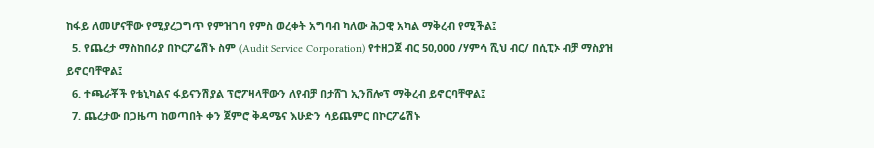ከፋይ ለመሆናቸው የሚያረጋግጥ የምዝገባ የምስ ወረቀት አግባብ ካለው ሕጋዊ አካል ማቅረብ የሚችል፤
  5. የጨረታ ማስከበሪያ በኮርፖሬሽኑ ስም (Audit Service Corporation) የተዘጋጀ ብር 50,000 /ሃምሳ ሺህ ብር/ በሲፒኦ ብቻ ማስያዝ ይኖርባቸዋል፤
  6. ተጫራቾች የቴኒካልና ፋይናንሽያል ፕሮፖዛላቸውን ለየብቻ በታሸገ ኢንቨሎፕ ማቅረብ ይኖርባቸዋል፤
  7. ጨረታው በጋዜጣ ከወጣበት ቀን ጀምሮ ቅዳሜና እሁድን ሳይጨምር በኮርፖሬሽኑ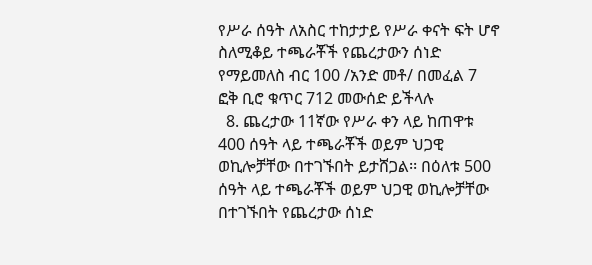የሥራ ሰዓት ለአስር ተከታታይ የሥራ ቀናት ፍት ሆኖ ስለሚቆይ ተጫራቾች የጨረታውን ሰነድ የማይመለስ ብር 100 /አንድ መቶ/ በመፈል 7 ፎቅ ቢሮ ቁጥር 712 መውሰድ ይችላሉ
  8. ጨረታው 11ኛው የሥራ ቀን ላይ ከጠዋቱ 400 ሰዓት ላይ ተጫራቾች ወይም ህጋዊ ወኪሎቻቸው በተገኙበት ይታሸጋል፡፡ በዕለቱ 500 ሰዓት ላይ ተጫራቾች ወይም ህጋዊ ወኪሎቻቸው በተገኙበት የጨረታው ሰነድ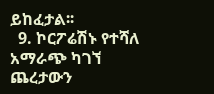ይከፈታል፡፡
  9. ኮርፖሬሽኑ የተሻለ አማራጭ ካገኘ ጨረታውን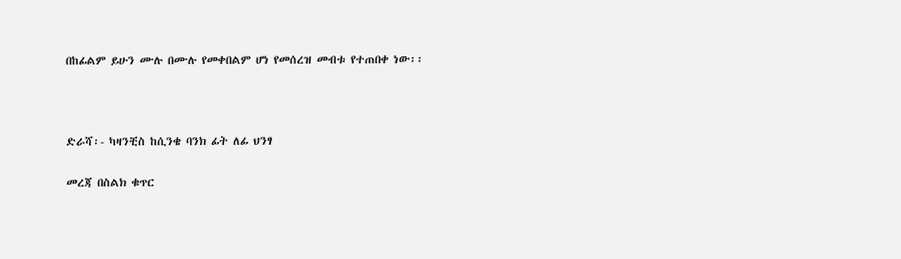በከፊልም ይሁን ሙሉ በሙሉ የመቀበልም ሆነ የመሰረዝ መብቱ የተጠበቀ ነው፡፡



ድራሻ፡- ካዛንቺስ ከሲንቄ ባንክ ፊት ለፊ ህንፃ

መረጃ በስልክ ቁጥር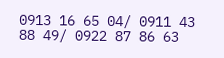0913 16 65 04/ 0911 43 88 49/ 0922 87 86 63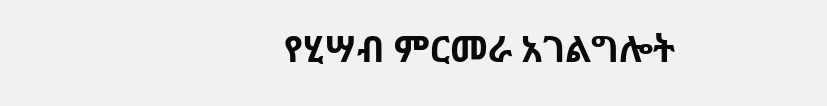የሂሣብ ምርመራ አገልግሎት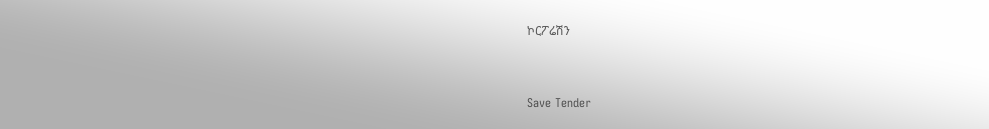ኮርፖሬሽን



Save Tender